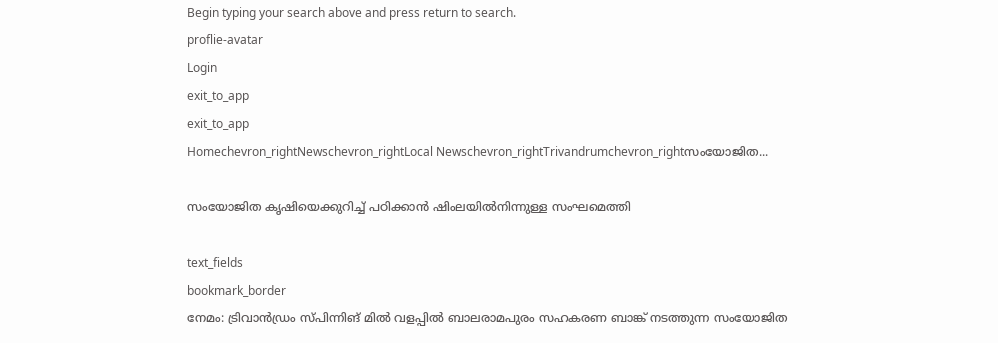Begin typing your search above and press return to search.
proflie-avatar
Login
exit_to_app
exit_to_app
Homechevron_rightNewschevron_rightLocal Newschevron_rightTrivandrumchevron_rightസംയോജിത...

സംയോജിത കൃഷിയെക്കുറിച്ച് പഠിക്കാൻ ഷിംലയിൽനിന്നുള്ള സംഘമെത്തി

text_fields
bookmark_border
നേമം: ട്രിവാൻഡ്രം സ്പിന്നിങ് മിൽ വളപ്പിൽ ബാലരാമപുരം സഹകരണ ബാങ്ക് നടത്തുന്ന സംയോജിത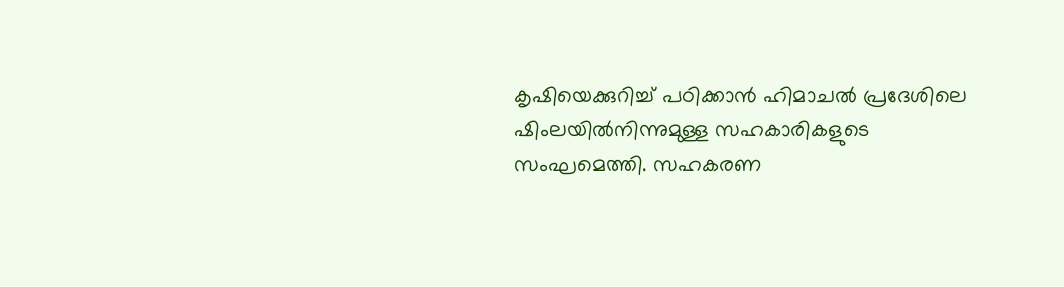കൃഷിയെക്കുറിച്ച് പഠിക്കാൻ ഹിമാചൽ പ്രദേശിലെ ഷിംലയിൽനിന്നുമുള്ള സഹകാരികളുടെ സംഘമെത്തി. സഹകരണ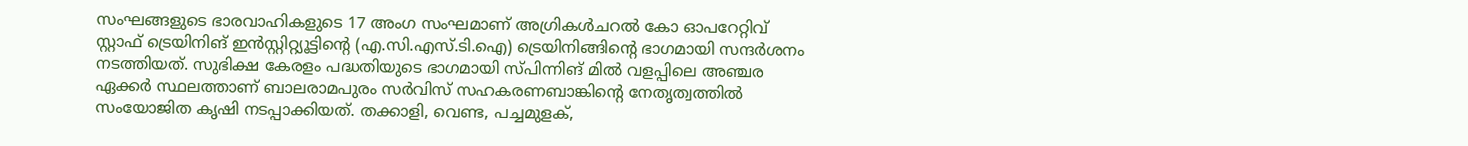സംഘങ്ങളുടെ ഭാരവാഹികളുടെ 17 അംഗ സംഘമാണ് അഗ്രികൾചറൽ കോ ഓപറേറ്റിവ് സ്റ്റാഫ് ട്രെയിനിങ് ഇൻസ്റ്റിറ്റ്യൂട്ടിന്‍റെ (എ.സി.എസ്.ടി.ഐ) ട്രെയിനിങ്ങിന്‍റെ ഭാഗമായി സന്ദർശനം നടത്തിയത്. സുഭിക്ഷ കേരളം പദ്ധതിയുടെ ഭാഗമായി സ്പിന്നിങ് മിൽ വളപ്പിലെ അഞ്ചര ഏക്കർ സ്ഥലത്താണ് ബാലരാമപുരം സർവിസ് സഹകരണബാങ്കിന്‍റെ നേതൃത്വത്തിൽ സംയോജിത കൃഷി നടപ്പാക്കിയത്. തക്കാളി, വെണ്ട, പച്ചമുളക്,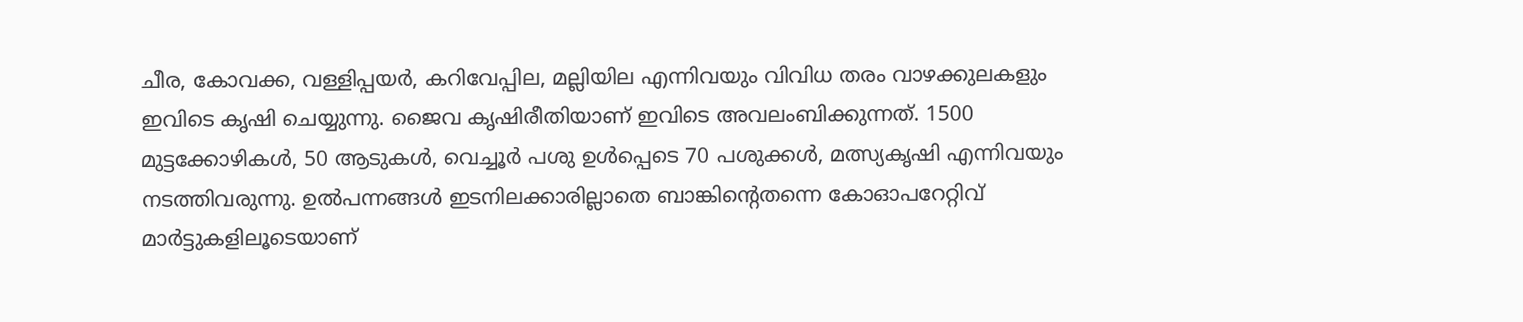ചീര, കോവക്ക, വള്ളിപ്പയർ, കറിവേപ്പില, മല്ലിയില എന്നിവയും വിവിധ തരം വാഴക്കുലകളും ഇവിടെ കൃഷി ചെയ്യുന്നു. ജൈവ കൃഷിരീതിയാണ് ഇവിടെ അവലംബിക്കുന്നത്. 1500 മുട്ടക്കോഴികൾ, 50 ആടുകൾ, വെച്ചൂർ പശു ഉൾപ്പെടെ 70 പശുക്കൾ, മത്സ്യകൃഷി എന്നിവയും നടത്തിവരുന്നു. ഉൽപന്നങ്ങൾ ഇടനിലക്കാരില്ലാതെ ബാങ്കിന്‍റെതന്നെ കോഓപറേറ്റിവ് മാർട്ടുകളിലൂടെയാണ്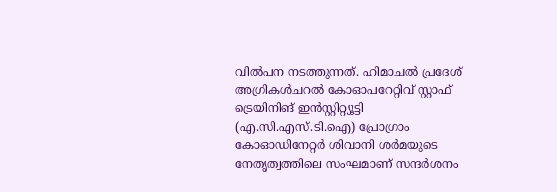വിൽപന നടത്തുന്നത്. ഹിമാചൽ പ്രദേശ് അഗ്രികൾചറൽ കോഓപറേറ്റിവ് സ്റ്റാഫ് ട്രെയിനിങ് ഇൻസ്റ്റിറ്റ്യൂട്ടി (എ.സി.എസ്.ടി.ഐ) പ്രോഗ്രാം കോഓഡിനേറ്റർ ശിവാനി ശർമയുടെ നേതൃത്വത്തിലെ സംഘമാണ് സന്ദർശനം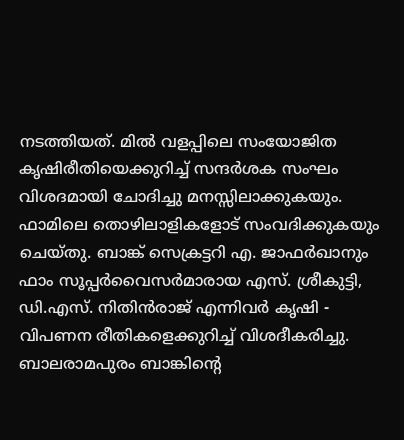നടത്തിയത്. മിൽ വളപ്പിലെ സംയോജിത കൃഷിരീതിയെക്കുറിച്ച് സന്ദർശക സംഘം വിശദമായി ചോദിച്ചു മനസ്സിലാക്കുകയും. ഫാമിലെ തൊഴിലാളികളോട് സംവദിക്കുകയും ചെയ്തു. ബാങ്ക് സെക്രട്ടറി എ. ജാഫർഖാനും ഫാം സൂപ്പർവൈസർമാരായ എസ്. ശ്രീകുട്ടി, ഡി.എസ്. നിതിൻരാജ് എന്നിവർ കൃഷി - വിപണന രീതികളെക്കുറിച്ച് വിശദീകരിച്ചു. ബാലരാമപുരം ബാങ്കിന്‍റെ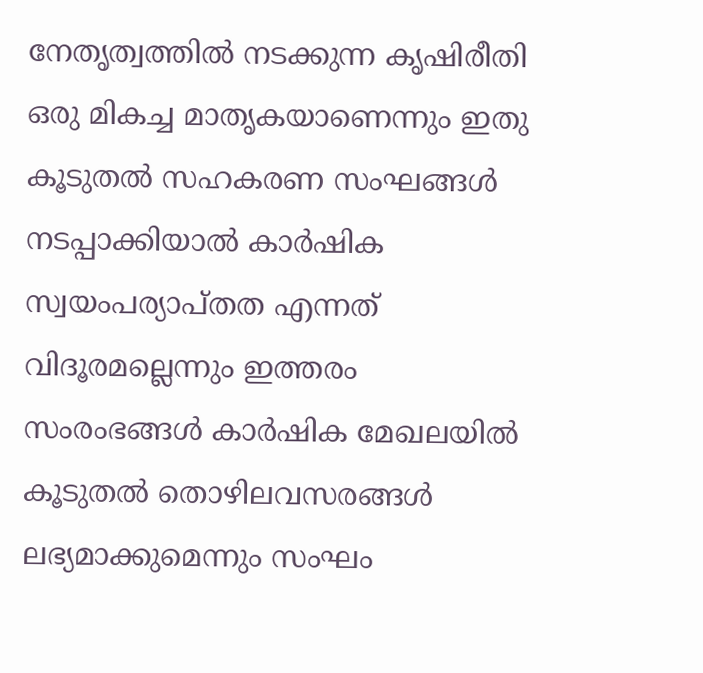നേതൃത്വത്തിൽ നടക്കുന്ന കൃഷിരീതി ഒരു മികച്ച മാതൃകയാണെന്നും ഇതു കൂടുതൽ സഹകരണ സംഘങ്ങൾ നടപ്പാക്കിയാൽ കാർഷിക സ്വയംപര്യാപ്തത എന്നത് വിദൂരമല്ലെന്നും ഇത്തരം സംരംഭങ്ങൾ കാർഷിക മേഖലയിൽ കൂടുതൽ തൊഴിലവസരങ്ങൾ ലഭ്യമാക്കുമെന്നും സംഘം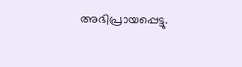അഭിപ്രായപ്പെട്ടു.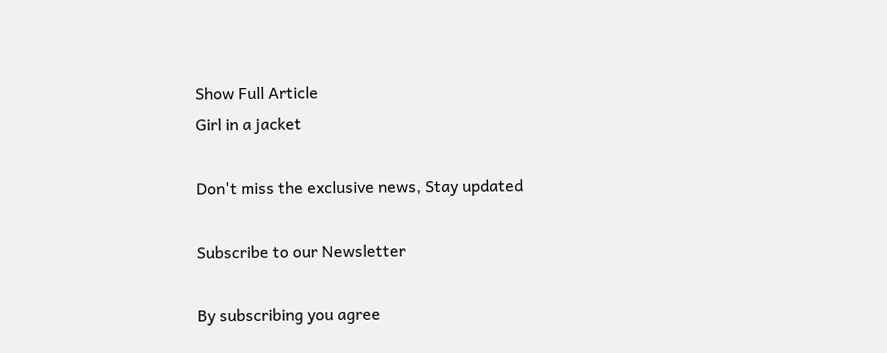Show Full Article
Girl in a jacket

Don't miss the exclusive news, Stay updated

Subscribe to our Newsletter

By subscribing you agree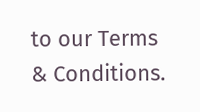to our Terms & Conditions.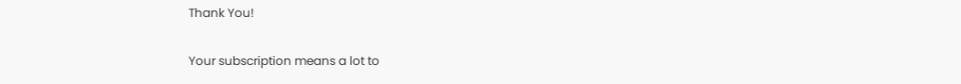Thank You!

Your subscription means a lot to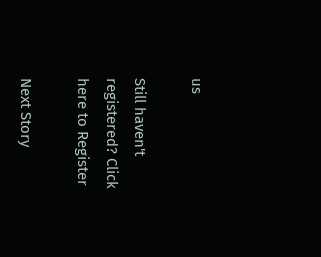us

Still haven't registered? Click here to Register

Next Story